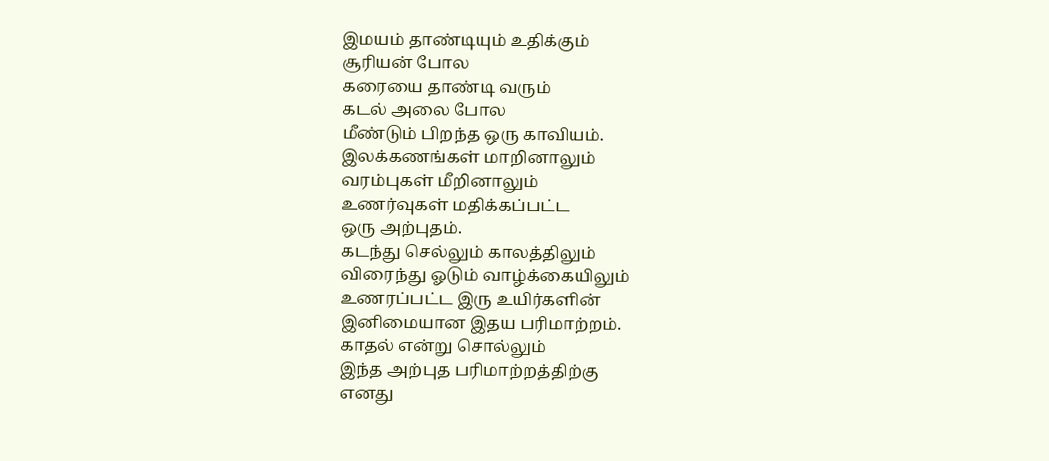இமயம் தாண்டியும் உதிக்கும்
சூரியன் போல
கரையை தாண்டி வரும்
கடல் அலை போல
மீண்டும் பிறந்த ஒரு காவியம்.
இலக்கணங்கள் மாறினாலும்
வரம்புகள் மீறினாலும்
உணர்வுகள் மதிக்கப்பட்ட
ஒரு அற்புதம்.
கடந்து செல்லும் காலத்திலும்
விரைந்து ஓடும் வாழ்க்கையிலும்
உணரப்பட்ட இரு உயிர்களின்
இனிமையான இதய பரிமாற்றம்.
காதல் என்று சொல்லும்
இந்த அற்புத பரிமாற்றத்திற்கு
எனது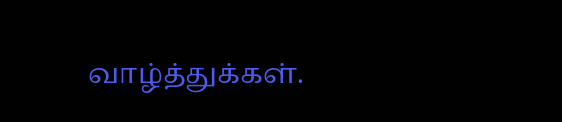வாழ்த்துக்கள்.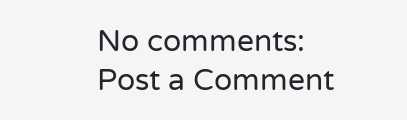No comments:
Post a Comment